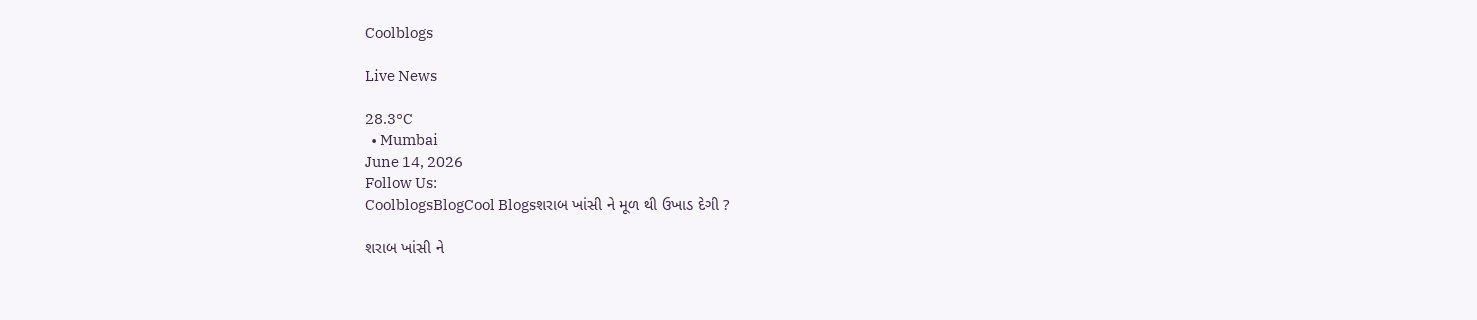Coolblogs

Live News

28.3°C
  • Mumbai
June 14, 2026
Follow Us:
CoolblogsBlogCool Blogsશરાબ ખાંસી ને મૂળ થી ઉખાડ દેગી ?

શરાબ ખાંસી ને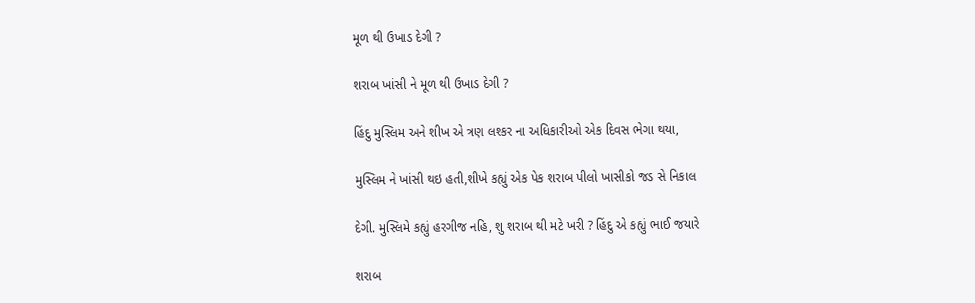મૂળ થી ઉખાડ દેગી ?

શરાબ ખાંસી ને મૂળ થી ઉખાડ દેગી ?

હિંદુ મુસ્લિમ અને શીખ એ ત્રણ લશ્કર ના અધિકારીઓ એક દિવસ ભેગા થયા,

મુસ્લિમ ને ખાંસી થઇ હતી,શીખે કહ્યું એક પેક શરાબ પીલો ખાસીકો જડ સે નિકાલ

દેગી. મુસ્લિમે કહ્યું હરગીજ નહિ, શુ શરાબ થી મટે ખરી ? હિંદુ એ કહ્યું ભાઈ જયારે

શરાબ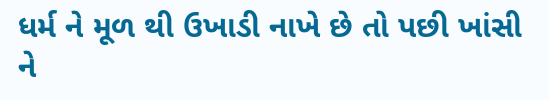ધર્મ ને મૂળ થી ઉખાડી નાખે છે તો પછી ખાંસી ને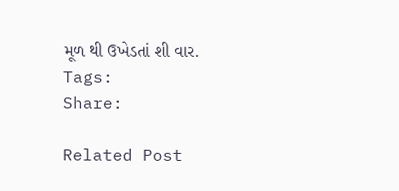મૂળ થી ઉખેડતાં શી વાર.
Tags:
Share:

Related Post